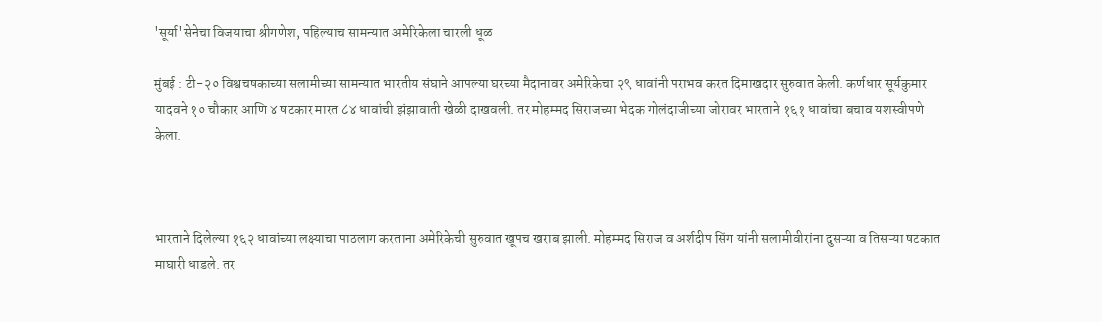'सूर्या'सेनेचा विजयाचा श्रीगणेश, पहिल्याच सामन्यात अमेरिकेला चारली धूळ

मुंबई : टी-२० विश्वचषकाच्या सलामीच्या सामन्यात भारतीय संघाने आपल्या घरच्या मैदानावर अमेरिकेचा २९ धावांनी पराभव करत दिमाखदार सुरुवात केली. कर्णधार सूर्यकुमार यादवने १० चौकार आणि ४ षटकार मारत ८४ धावांची झंझावाती खेळी दाखवली. तर मोहम्मद सिराजच्या भेदक गोलंदाजीच्या जोरावर भारताने १६१ धावांचा बचाव यशस्वीपणे केला.



भारताने दिलेल्या १६२ धावांच्या लक्ष्याचा पाठलाग करताना अमेरिकेची सुरुवात खूपच खराब झाली. मोहम्मद सिराज व अर्शदीप सिंग यांनी सलामीवीरांना दुसऱ्या व तिसऱ्या षटकात माघारी धाडले. तर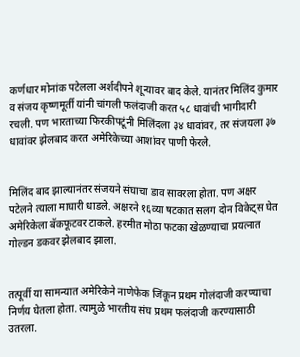कर्णधार मोनांक पटेलला अर्शदीपने शून्यावर बाद केले. यानंतर मिलिंद कुमार व संजय कृष्णमूर्ती यांनी चांगली फलंदाजी करत ५८ धावांची भागीदारी रचली. पण भारताच्या फिरकीपटूंनी मिलिंदला ३४ धावांवर, तर संजयला ३७ धावांवर झेलबाद करत अमेरिकेच्या आशांवर पाणी फेरले.


मिलिंद बाद झाल्यानंतर संजयने संघाचा डाव सावरला होता. पण अक्षर पटेलने त्याला माघारी धाडले. अक्षरने १६व्या षटकात सलग दोन विकेट्स घेत अमेरिकेला बॅकफूटवर टाकले. हरमीत मोठा फटका खेळण्याचा प्रयत्नात गोल्डन डकवर झेलबाद झाला.


तत्पूर्वी या सामन्यात अमेरिकेने नाणेफेक जिंकून प्रथम गोलंदाजी करण्याचा निर्णय घेतला होता. त्यामुळे भारतीय संघ प्रथम फलंदाजी करण्यासाठी उतरला.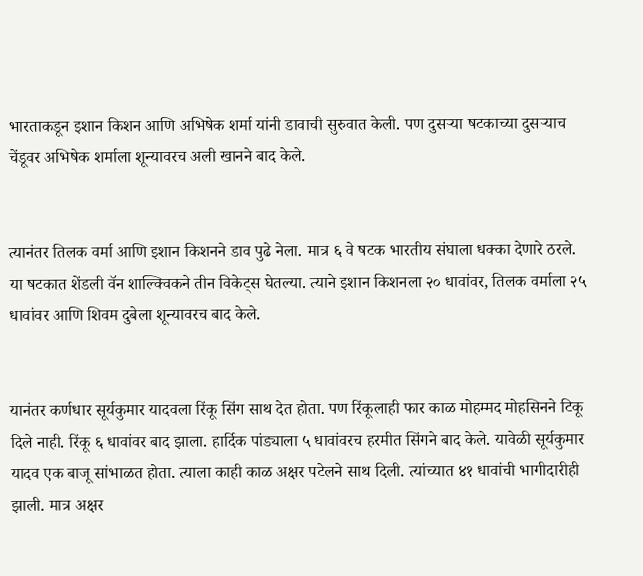भारताकडून इशान किशन आणि अभिषेक शर्मा यांनी डावाची सुरुवात केली. पण दुसऱ्या षटकाच्या दुसऱ्याच चेंडूवर अभिषेक शर्माला शून्यावरच अली खानने बाद केले.


त्यानंतर तिलक वर्मा आणि इशान किशनने डाव पुढे नेला. मात्र ६ वे षटक भारतीय संघाला धक्का देणारे ठरले. या षटकात शेंडली वॅन शाल्क्विकने तीन विकेट्स घेतल्या. त्याने इशान किशनला २० धावांवर, तिलक वर्माला २५ धावांवर आणि शिवम दुबेला शून्यावरच बाद केले.


यानंतर कर्णधार सूर्यकुमार यादवला रिंकू सिंग साथ देत होता. पण रिंकूलाही फार काळ मोहम्मद मोहसिनने टिकू दिले नाही. रिंकू ६ धावांवर बाद झाला. हार्दिक पांड्याला ५ धावांवरच हरमीत सिंगने बाद केले. यावेळी सूर्यकुमार यादव एक बाजू सांभाळत होता. त्याला काही काळ अक्षर पटेलने साथ दिली. त्यांच्यात ४१ धावांची भागीदारीही झाली. मात्र अक्षर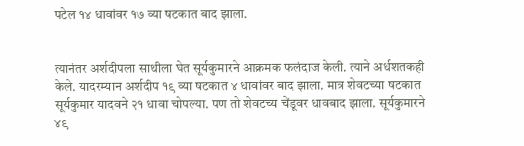पटेल १४ धावांवर १७ व्या षटकात बाद झाला.


त्यानंतर अर्शदीपला साथीला घेत सूर्यकुमारने आक्रमक फलंदाज केली. त्याने अर्धशतकही केले. यादरम्यान अर्शदीप १९ व्या षटकात ४ धावांवर बाद झाला. मात्र शेवटच्या षटकात सूर्यकुमार यादवने २१ धावा चोपल्या. पण तो शेवटच्य चेंडूवर धावबाद झाला. सूर्यकुमारने ४९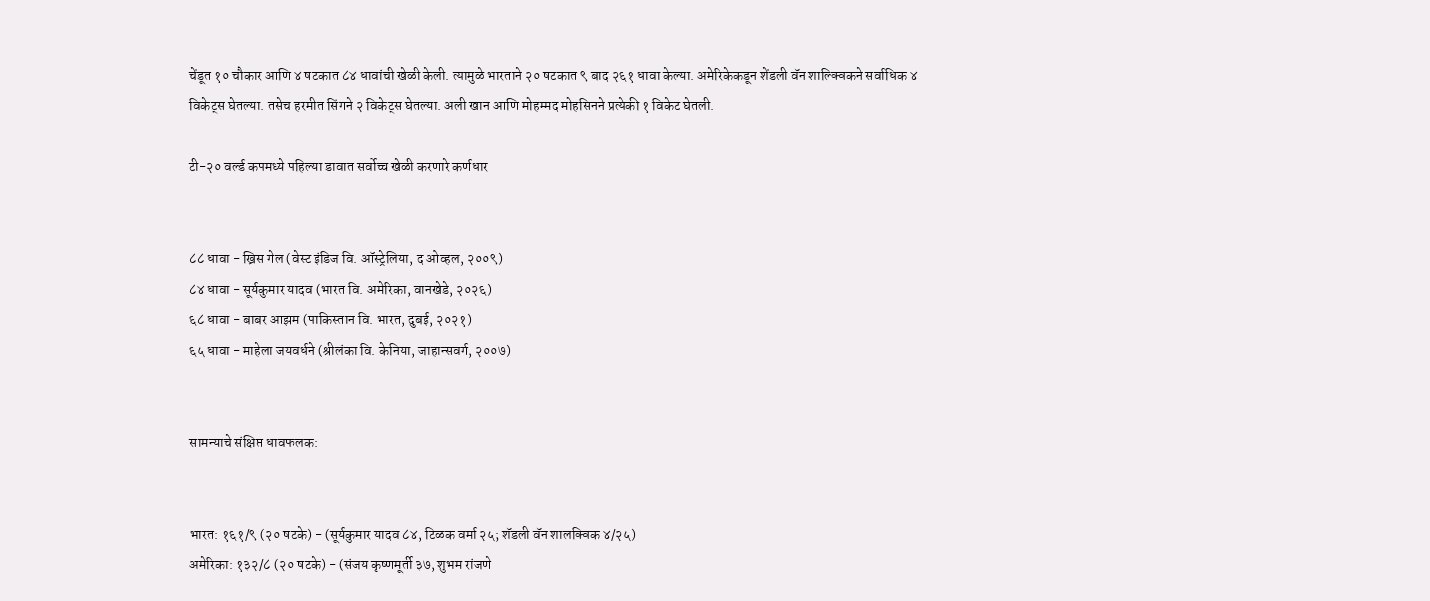चेंडूत १० चौकार आणि ४ षटकात ८४ धावांची खेळी केली. त्यामुळे भारताने २० षटकात ९ बाद २६१ धावा केल्या. अमेरिकेकडून शेंडली वॅन शाल्क्विकने सर्वाधिक ४ विकेट्स घेतल्या. तसेच हरमीत सिंगने २ विकेट्स घेतल्या. अली खान आणि मोहम्मद मोहसिनने प्रत्येकी १ विकेट घेतली.

टी-२० वर्ल्ड कपमध्ये पहिल्या डावात सर्वोच्च खेळी करणारे कर्णधार


८८ धावा - ख्रिस गेल (वेस्ट इंडिज वि. ऑस्ट्रेलिया, द ओव्हल, २००९)
८४ धावा - सूर्यकुमार यादव (भारत वि. अमेरिका, वानखेडे, २०२६)
६८ धावा - बाबर आझम (पाकिस्तान वि. भारत, दुबई, २०२१)
६५ धावा - माहेला जयवर्धने (श्रीलंका वि. केनिया, जाहान्सवर्ग, २००७)


सामन्याचे संक्षिप्त धावफलक:


भारत: १६१/९ (२० षटके) - (सूर्यकुमार यादव ८४, टिळक वर्मा २५; शॅडली वॅन शालक्विक ४/२५)
अमेरिका: १३२/८ (२० षटके) - (संजय कृष्णमूर्ती ३७, शुभम रांजणे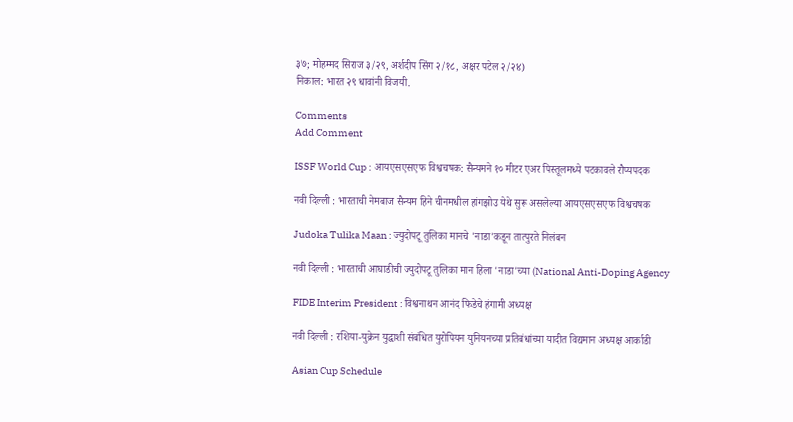३७; मोहम्मद सिराज ३/२९, अर्शदीप सिंग २/१८, अक्षर पटेल २/२४)
निकाल: भारत २९ धावांनी विजयी.

Comments
Add Comment

ISSF World Cup : आयएसएसएफ विश्वचषक: सैन्यमने १० मीटर एअर पिस्तूलमध्ये पटकावले रौप्यपदक

नवी दिल्ली : भारताची नेमबाज सैन्यम हिने चीनमधील हांगझोउ येथे सुरू असलेल्या आयएसएसएफ विश्वचषक

Judoka Tulika Maan : ज्युदोपटू तुलिका मानचे 'नाडा'कडून तात्पुरते निलंबन

नवी दिल्ली : भारताची आघाडीची ज्युदोपटू तुलिका मान हिला 'नाडा'च्या (National Anti-Doping Agency

FIDE Interim President : विश्वनाथन आनंद फिडेचे हंगामी अध्यक्ष

नवी दिल्ली : रशिया-युक्रेन युद्धाशी संबंधित युरोपियन युनियनच्या प्रतिबंधांच्या यादीत विद्यमान अध्यक्ष आर्काडी

Asian Cup Schedule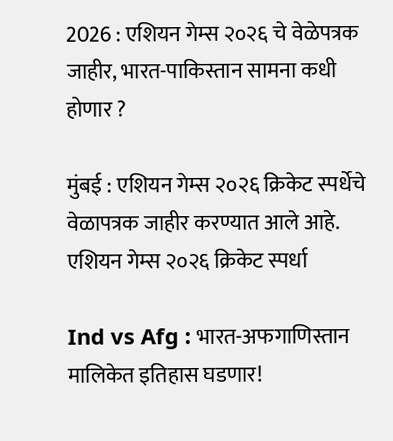2026 : एशियन गेम्स २०२६ चे वेळेपत्रक जाहीर, भारत-पाकिस्तान सामना कधी होणार ?

मुंबई : एशियन गेम्स २०२६ क्रिकेट स्पर्धेचे वेळापत्रक जाहीर करण्यात आले आहे. एशियन गेम्स २०२६ क्रिकेट स्पर्धा

Ind vs Afg : भारत-अफगाणिस्तान मालिकेत इतिहास घडणार!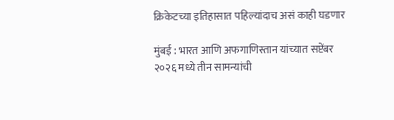क्रिकेटच्या इतिहासात पहिल्यांदाच असं काही घडणार

मुंबई : भारत आणि अफगाणिस्तान यांच्यात सप्टेंबर २०२६ मध्ये तीन सामन्यांची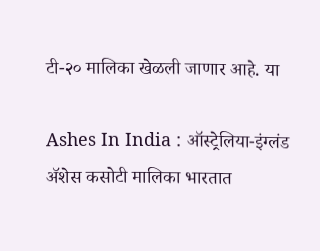टी-२० मालिका खेळली जाणार आहे. या

Ashes In India : ऑस्ट्रेलिया-इंग्लंड ॲशेस कसोटी मालिका भारतात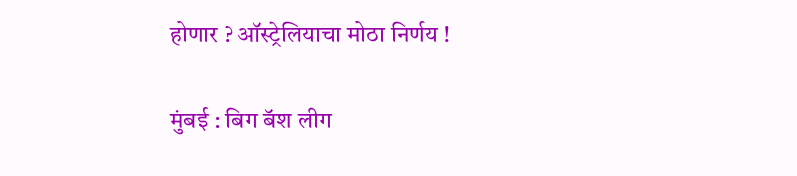होणार ? ऑस्ट्रेलियाचा मोठा निर्णय !

मुंबई : बिग बॅश लीग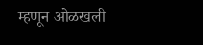म्हणून ओळखली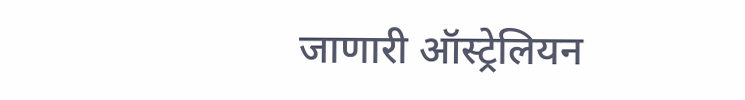जाणारी ऑस्ट्रेलियन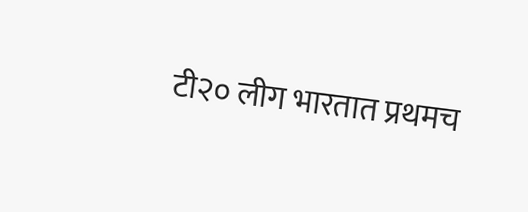टी२० लीग भारतात प्रथमच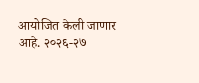आयोजित केली जाणार आहे. २०२६-२७